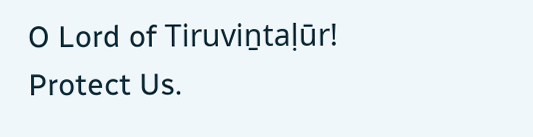O Lord of Tiruviṉtaḷūr! Protect Us.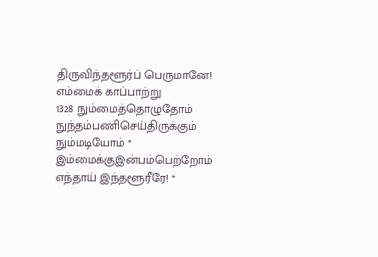திருவிந்தளூர்ப் பெருமானே! எம்மைக் காப்பாற்று
1328 நும்மைத்தொழுதோம் நுந்தம்பணிசெய்திருக்கும் நும்மடியோம் *
இம்மைக்குஇன்பம்பெற்றோம் எந்தாய் இந்தளூரீரே! *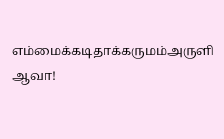எம்மைக்கடிதாக்கருமம்அருளி ஆவா!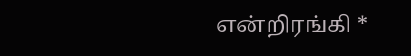என்றிரங்கி *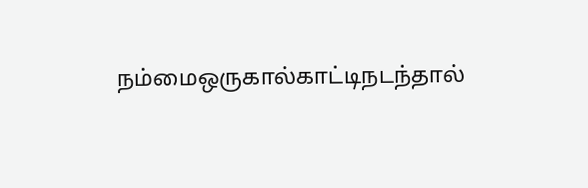நம்மைஒருகால்காட்டிநடந்தால்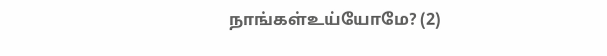நாங்கள்உய்யோமே? (2)